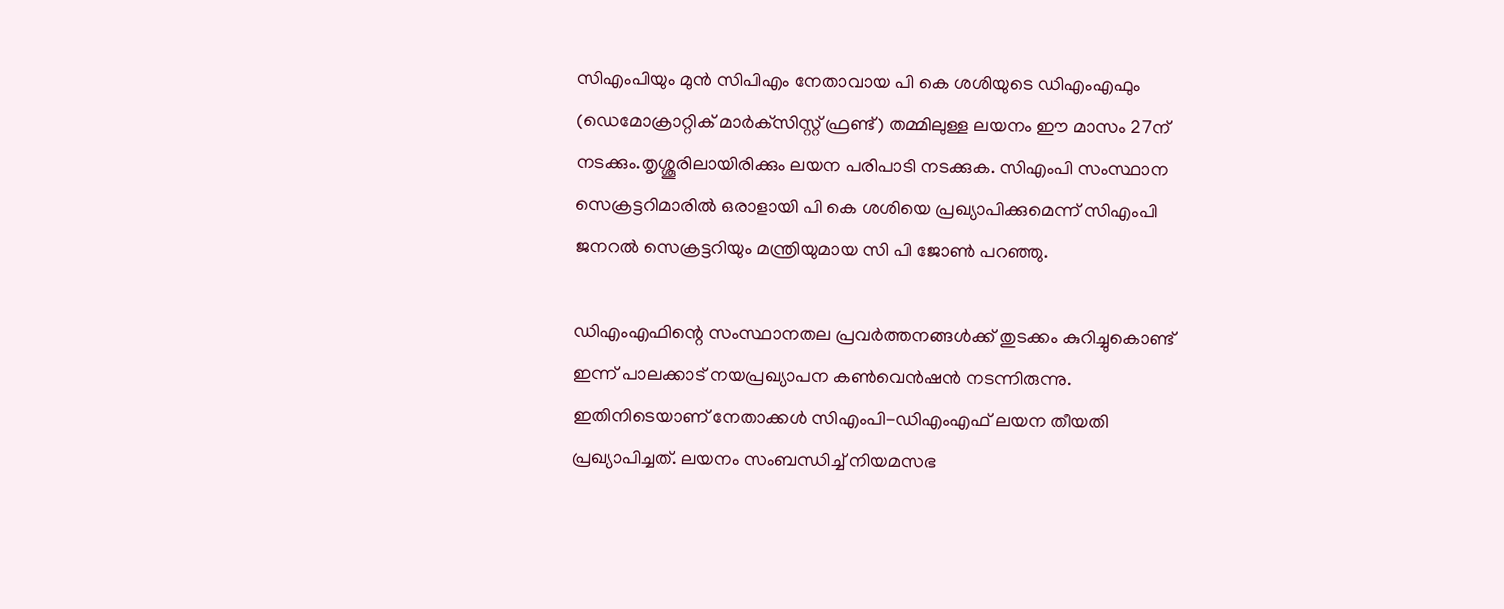സിഎംപിയും മുന്‍ സിപിഎം നേതാവായ പി കെ ശശിയുടെ ഡിഎംഎഫും (ഡെമോക്രാറ്റിക് മാര്‍ക്‌സിസ്റ്റ് ഫ്രണ്ട്) തമ്മിലുള്ള ലയനം ഈ മാസം 27ന് നടക്കും.തൃശ്ശൂരിലായിരിക്കും ലയന പരിപാടി നടക്കുക. സിഎംപി സംസ്ഥാന സെക്രട്ടറിമാരില്‍ ഒരാളായി പി കെ ശശിയെ പ്രഖ്യാപിക്കുമെന്ന് സിഎംപി ജനറല്‍ സെക്രട്ടറിയും മന്ത്രിയുമായ സി പി ജോണ്‍ പറഞ്ഞു.

ഡിഎംഎഫിന്റെ സംസ്ഥാനതല പ്രവര്‍ത്തനങ്ങള്‍ക്ക് തുടക്കം കുറിച്ചുകൊണ്ട് ഇന്ന് പാലക്കാട് നയപ്രഖ്യാപന കണ്‍വെന്‍ഷന്‍ നടന്നിരുന്നു. ഇതിനിടെയാണ് നേതാക്കള്‍ സിഎംപി-ഡിഎംഎഫ് ലയന തീയതി പ്രഖ്യാപിച്ചത്. ലയനം സംബന്ധിച്ച്‌ നിയമസഭ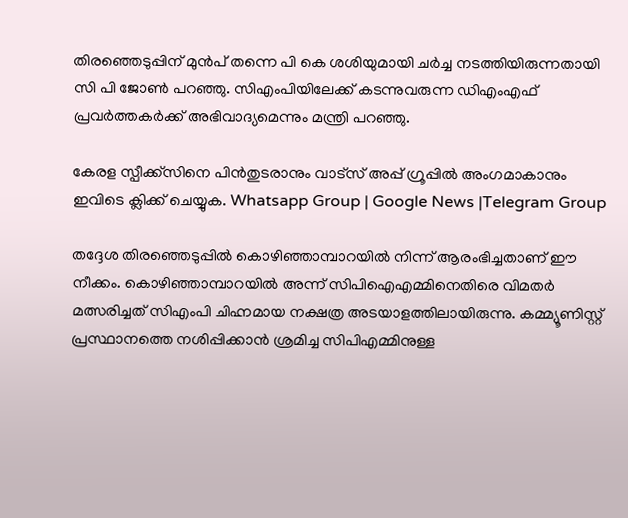തിരഞ്ഞെടുപ്പിന് മുന്‍പ് തന്നെ പി കെ ശശിയുമായി ചര്‍ച്ച നടത്തിയിരുന്നതായി സി പി ജോണ്‍ പറഞ്ഞു. സിഎംപിയിലേക്ക് കടന്നുവരുന്ന ഡിഎംഎഫ് പ്രവര്‍ത്തകര്‍ക്ക് അഭിവാദ്യമെന്നും മന്ത്രി പറഞ്ഞു.

കേരള സ്പീക്ക്സിനെ പിൻതുടരാനും വാട്സ് അപ്പ് ഗ്രൂപ്പിൽ അംഗമാകാനും ഇവിടെ ക്ലിക്ക് ചെയ്യുക. Whatsapp Group | Google News |Telegram Group

തദ്ദേശ തിരഞ്ഞെടുപ്പില്‍ കൊഴിഞ്ഞാമ്പാറയില്‍ നിന്ന് ആരംഭിച്ചതാണ് ഈ നീക്കം. കൊഴിഞ്ഞാമ്പാറയില്‍ അന്ന് സിപിഐഎമ്മിനെതിരെ വിമതര്‍ മത്സരിച്ചത് സിഎംപി ചിഹ്നമായ നക്ഷത്ര അടയാളത്തിലായിരുന്നു. കമ്മ്യൂണിസ്റ്റ് പ്രസ്ഥാനത്തെ നശിപ്പിക്കാന്‍ ശ്രമിച്ച സിപിഎമ്മിനുള്ള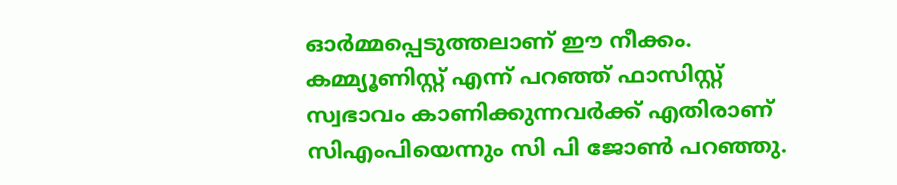ഓര്‍മ്മപ്പെടുത്തലാണ് ഈ നീക്കം. കമ്മ്യൂണിസ്റ്റ് എന്ന് പറഞ്ഞ് ഫാസിസ്റ്റ് സ്വഭാവം കാണിക്കുന്നവര്‍ക്ക് എതിരാണ് സിഎംപിയെന്നും സി പി ജോണ്‍ പറഞ്ഞു.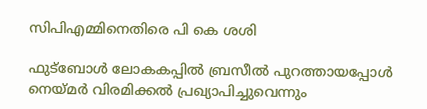സിപിഎമ്മിനെതിരെ പി കെ ശശി

ഫുട്‌ബോള്‍ ലോകകപ്പില്‍ ബ്രസീല്‍ പുറത്തായപ്പോള്‍ നെയ്മര്‍ വിരമിക്കല്‍ പ്രഖ്യാപിച്ചുവെന്നും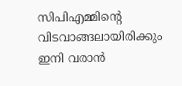സിപിഎമ്മിന്റെ വിടവാങ്ങലായിരിക്കും ഇനി വരാന്‍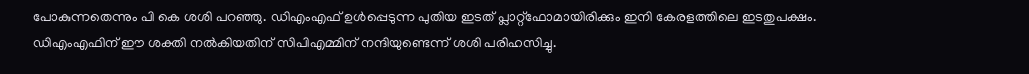പോകുന്നതെന്നും പി കെ ശശി പറഞ്ഞു. ഡിഎംഎഫ് ഉള്‍പ്പെടുന്ന പുതിയ ഇടത് പ്ലാറ്റ്‌ഫോമായിരിക്കും ഇനി കേരളത്തിലെ ഇടതുപക്ഷം. ഡിഎംഎഫിന് ഈ ശക്തി നല്‍കിയതിന് സിപിഎമ്മിന് നന്ദിയുണ്ടെന്ന് ശശി പരിഹസിച്ചു.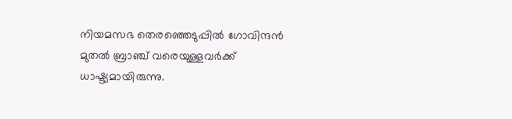നിയമസഭ തെരഞ്ഞെടുപ്പില്‍ ഗോവിന്ദന്‍ മുതല്‍ ബ്രാഞ്ച് വരെയുള്ളവര്‍ക്ക് ധാഷ്ട്യമായിരുന്നു.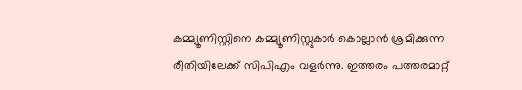കമ്മ്യൂണിസ്റ്റിനെ കമ്മ്യൂണിസ്റ്റുകാര്‍ കൊല്ലാന്‍ ശ്രമിക്കുന്ന രീതിയിലേക്ക് സിപിഎം വളര്‍ന്നു. ഇത്തരം പത്തരമാറ്റ്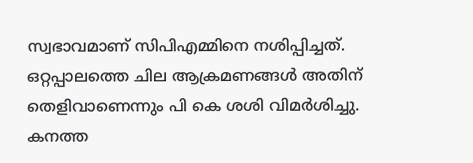സ്വഭാവമാണ് സിപിഎമ്മിനെ നശിപ്പിച്ചത്. ഒറ്റപ്പാലത്തെ ചില ആക്രമണങ്ങള്‍ അതിന് തെളിവാണെന്നും പി കെ ശശി വിമര്‍ശിച്ചു. കനത്ത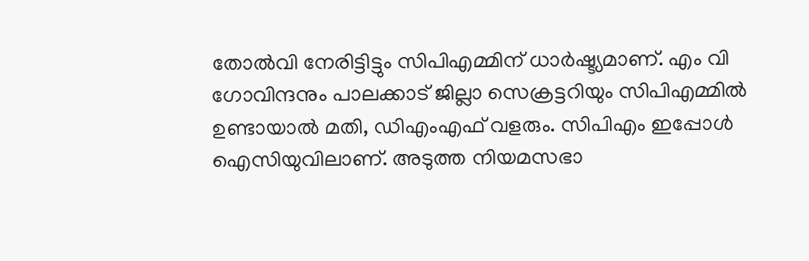തോല്‍വി നേരിട്ടിട്ടും സിപിഎമ്മിന് ധാര്‍ഷ്ട്യമാണ്. എം വി ഗോവിന്ദനും പാലക്കാട് ജില്ലാ സെക്രട്ടറിയും സിപിഎമ്മില്‍ ഉണ്ടായാല്‍ മതി, ഡിഎംഎഫ് വളരും. സിപിഎം ഇപ്പോള്‍ ഐസിയുവിലാണ്. അടുത്ത നിയമസഭാ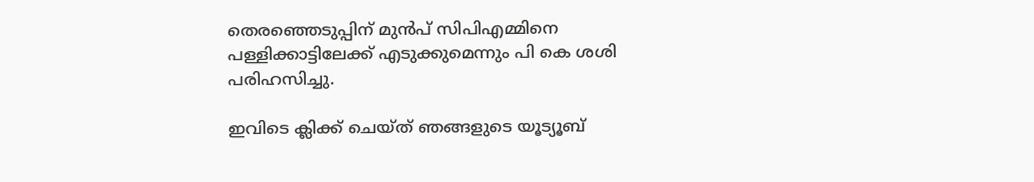തെരഞ്ഞെടുപ്പിന് മുന്‍പ് സിപിഎമ്മിനെ പള്ളിക്കാട്ടിലേക്ക് എടുക്കുമെന്നും പി കെ ശശി പരിഹസിച്ചു.

ഇവിടെ ക്ലിക്ക് ചെയ്ത് ഞങ്ങളുടെ യൂട്യൂബ്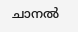ചാനൽ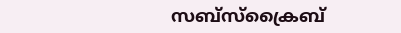സബ്സ്ക്രൈബ്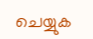ചെയ്യുക